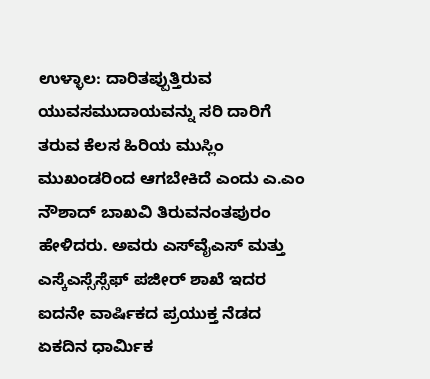ಉಳ್ಳಾಲ: ದಾರಿತಪ್ಪುತ್ತಿರುವ ಯುವಸಮುದಾಯವನ್ನು ಸರಿ ದಾರಿಗೆ ತರುವ ಕೆಲಸ ಹಿರಿಯ ಮುಸ್ಲಿಂ ಮುಖಂಡರಿಂದ ಆಗಬೇಕಿದೆ ಎಂದು ಎ.ಎಂ ನೌಶಾದ್ ಬಾಖವಿ ತಿರುವನಂತಪುರಂ ಹೇಳಿದರು. ಅವರು ಎಸ್‍ವೈಎಸ್ ಮತ್ತು ಎಸ್ಕೆಎಸ್ಸೆಸ್ಸೆಫ್ ಪಜೀರ್ ಶಾಖೆ ಇದರ ಐದನೇ ವಾರ್ಷಿಕದ ಪ್ರಯುಕ್ತ ನೆಡದ ಏಕದಿನ ಧಾರ್ಮಿಕ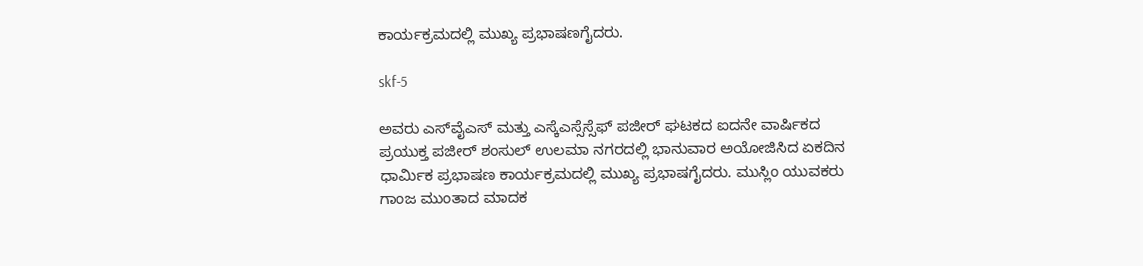ಕಾರ್ಯಕ್ರಮದಲ್ಲಿ ಮುಖ್ಯ ಪ್ರಭಾಷಣಗೈದರು.

skf-5

ಅವರು ಎಸ್‍ವೈಎಸ್ ಮತ್ತು ಎಸ್ಕೆಎಸ್ಸೆಸ್ಸೆಫ್ ಪಜೀರ್ ಘಟಕದ ಐದನೇ ವಾರ್ಷಿಕದ ಪ್ರಯುಕ್ತ ಪಜೀರ್ ಶಂಸುಲ್ ಉಲಮಾ ನಗರದಲ್ಲಿ ಭಾನುವಾರ ಅಯೋಜಿಸಿದ ಏಕದಿನ ಧಾರ್ಮಿಕ ಪ್ರಭಾಷಣ ಕಾರ್ಯಕ್ರಮದಲ್ಲಿ ಮುಖ್ಯ ಪ್ರಭಾಷಗೈದರು. ಮುಸ್ಲಿಂ ಯುವಕರು ಗಾಂಜ ಮುಂತಾದ ಮಾದಕ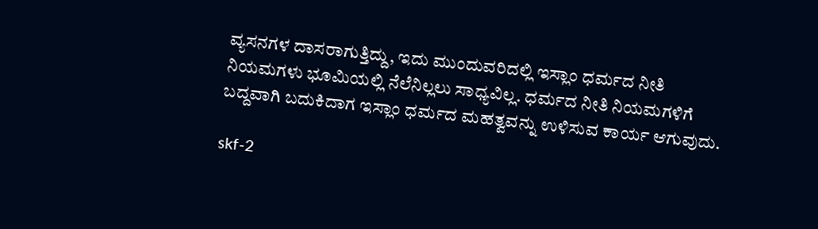ವ್ಯಸನಗಳ ದಾಸರಾಗುತ್ತಿದ್ದು, ಇದು ಮುಂದುವರಿದಲ್ಲಿ ಇಸ್ಲಾಂ ಧರ್ಮದ ನೀತಿ ನಿಯಮಗಳು ಭೂಮಿಯಲ್ಲಿ ನೆಲೆನಿಲ್ಲಲು ಸಾಧ್ಯವಿಲ್ಲ. ಧರ್ಮದ ನೀತಿ ನಿಯಮಗಳಿಗೆ ಬದ್ದವಾಗಿ ಬದುಕಿದಾಗ ಇಸ್ಲಾಂ ಧರ್ಮದ ಮಹತ್ವವನ್ನು ಉಳಿಸುವ ಕಾರ್ಯ ಆಗುವುದು.

skf-2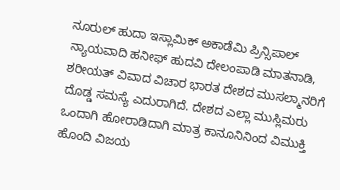ನೂರುಲ್ ಹುದಾ ಇಸ್ಲಾಮಿಕ್ ಅಕಾಡೆಮಿ ಪ್ರಿನ್ಸಿಪಾಲ್ ನ್ಯಾಯವಾದಿ ಹನೀಫ್ ಹುದವಿ ದೇಲಂಪಾಡಿ ಮಾತನಾಡಿ, ಶರೀಯತ್ ವಿವಾದ ವಿಚಾರ ಭಾರತ ದೇಶದ ಮುಸಲ್ಮಾನರಿಗೆ ದೊಡ್ಡ ಸಮಸ್ಯೆ ಎದುರಾಗಿದೆ. ದೇಶದ ಎಲ್ಲಾ ಮುಸ್ಲಿಮರು ಒಂದಾಗಿ ಹೋರಾಡಿದಾಗಿ ಮಾತ್ರ ಕಾನೂನಿನಿಂದ ವಿಮುಕ್ತಿ ಹೊಂದಿ ವಿಜಯ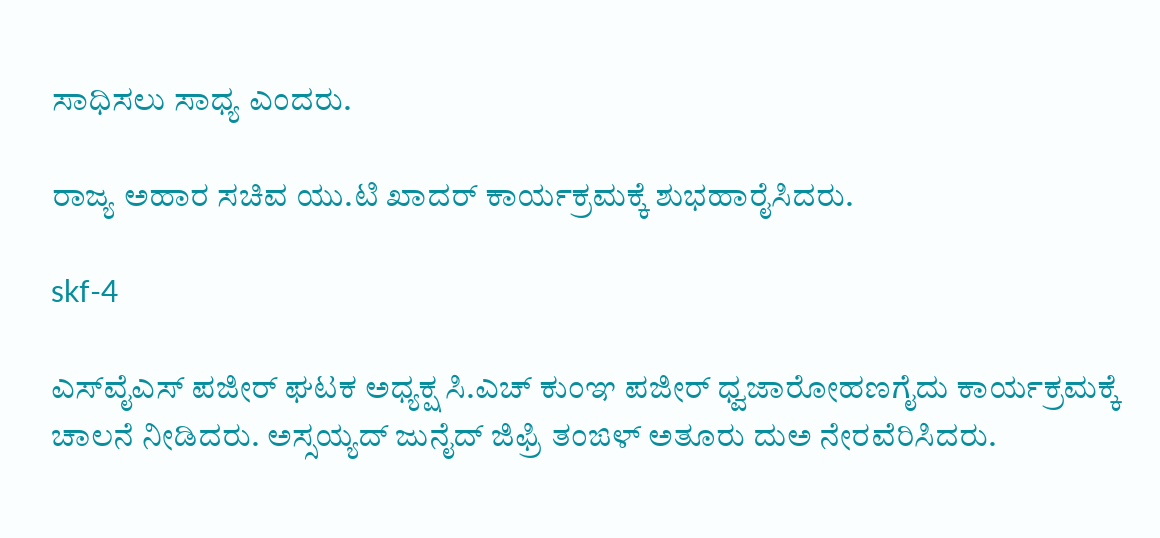ಸಾಧಿಸಲು ಸಾಧ್ಯ ಎಂದರು.

ರಾಜ್ಯ ಅಹಾರ ಸಚಿವ ಯು.ಟಿ ಖಾದರ್ ಕಾರ್ಯಕ್ರಮಕ್ಕೆ ಶುಭಹಾರೈಸಿದರು.

skf-4

ಎಸ್‍ವೈಎಸ್ ಪಜೀರ್ ಘಟಕ ಅಧ್ಯಕ್ಷ ಸಿ.ಎಚ್ ಕುಂಞ ಪಜೀರ್ ಧ್ವಜಾರೋಹಣಗೈದು ಕಾರ್ಯಕ್ರಮಕ್ಕೆ ಚಾಲನೆ ನೀಡಿದರು. ಅಸ್ಸಯ್ಯದ್ ಜುನೈದ್ ಜಿಫ್ರಿ ತಂಙಳ್ ಅತೂರು ದುಅ ನೇರವೆರಿಸಿದರು.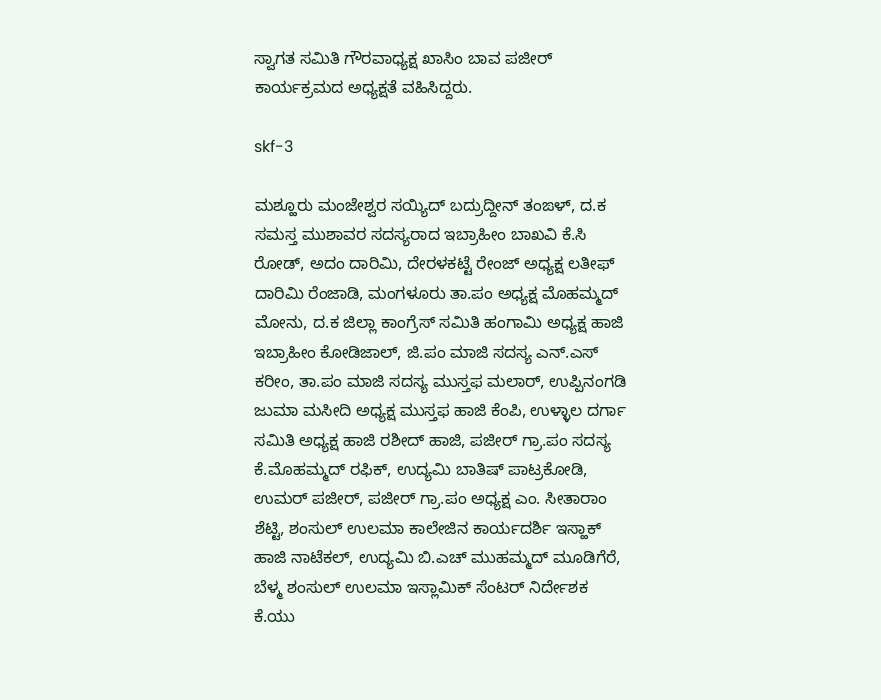ಸ್ವಾಗತ ಸಮಿತಿ ಗೌರವಾಧ್ಯಕ್ಷ ಖಾಸಿಂ ಬಾವ ಪಜೀರ್ ಕಾರ್ಯಕ್ರಮದ ಅಧ್ಯಕ್ಷತೆ ವಹಿಸಿದ್ದರು.

skf-3

ಮಶ್ಹೂರು ಮಂಜೇಶ್ವರ ಸಯ್ಯಿದ್ ಬದ್ರುದ್ದೀನ್ ತಂಙಳ್, ದ.ಕ ಸಮಸ್ತ ಮುಶಾವರ ಸದಸ್ಯರಾದ ಇಬ್ರಾಹೀಂ ಬಾಖವಿ ಕೆ.ಸಿ ರೋಡ್, ಅದಂ ದಾರಿಮಿ, ದೇರಳಕಟ್ಟೆ ರೇಂಜ್ ಅಧ್ಯಕ್ಷ ಲತೀಫ್ ದಾರಿಮಿ ರೆಂಜಾಡಿ, ಮಂಗಳೂರು ತಾ.ಪಂ ಅಧ್ಯಕ್ಷ ಮೊಹಮ್ಮದ್ ಮೋನು, ದ.ಕ ಜಿಲ್ಲಾ ಕಾಂಗ್ರೆಸ್ ಸಮಿತಿ ಹಂಗಾಮಿ ಅಧ್ಯಕ್ಷ ಹಾಜಿ ಇಬ್ರಾಹೀಂ ಕೋಡಿಜಾಲ್, ಜಿ.ಪಂ ಮಾಜಿ ಸದಸ್ಯ ಎನ್.ಎಸ್ ಕರೀಂ, ತಾ.ಪಂ ಮಾಜಿ ಸದಸ್ಯ ಮುಸ್ತಫ ಮಲಾರ್, ಉಪ್ಪಿನಂಗಡಿ ಜುಮಾ ಮಸೀದಿ ಅಧ್ಯಕ್ಷ ಮುಸ್ತಫ ಹಾಜಿ ಕೆಂಪಿ, ಉಳ್ಳಾಲ ದರ್ಗಾ ಸಮಿತಿ ಅಧ್ಯಕ್ಷ ಹಾಜಿ ರಶೀದ್ ಹಾಜಿ, ಪಜೀರ್ ಗ್ರಾ.ಪಂ ಸದಸ್ಯ ಕೆ.ಮೊಹಮ್ಮದ್ ರಫಿಕ್, ಉದ್ಯಮಿ ಬಾತಿಷ್ ಪಾಟ್ರಕೋಡಿ, ಉಮರ್ ಪಜೀರ್, ಪಜೀರ್ ಗ್ರಾ.ಪಂ ಅಧ್ಯಕ್ಷ ಎಂ. ಸೀತಾರಾಂ ಶೆಟ್ಟಿ, ಶಂಸುಲ್ ಉಲಮಾ ಕಾಲೇಜಿನ ಕಾರ್ಯದರ್ಶಿ ಇಸ್ಹಾಕ್ ಹಾಜಿ ನಾಟೆಕಲ್, ಉದ್ಯಮಿ ಬಿ.ಎಚ್ ಮುಹಮ್ಮದ್ ಮೂಡಿಗೆರೆ, ಬೆಳ್ಮ ಶಂಸುಲ್ ಉಲಮಾ ಇಸ್ಲಾಮಿಕ್ ಸೆಂಟರ್ ನಿರ್ದೇಶಕ ಕೆ.ಯು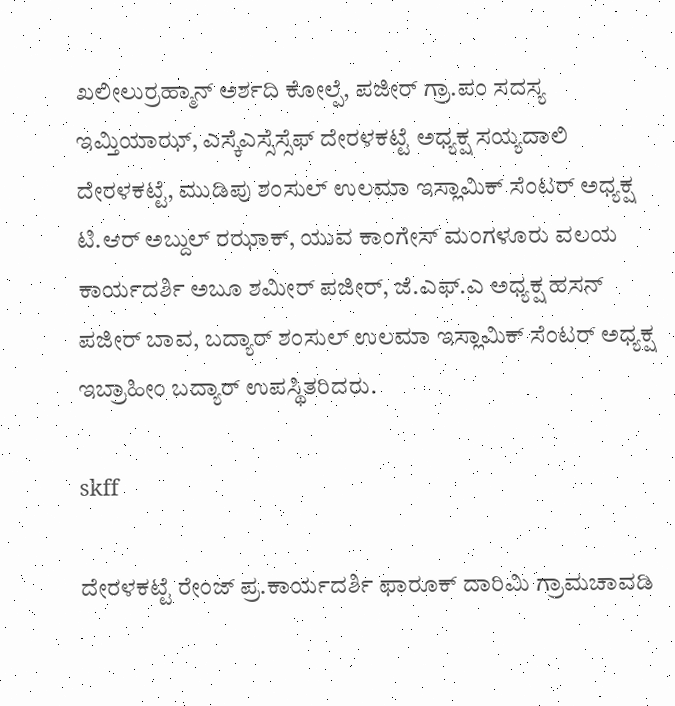ಖಲೀಲುರ್ರಹ್ಮಾನ್ ಅರ್ಶದಿ ಕೋಲ್ಪೆ, ಪಜೀರ್ ಗ್ರಾ.ಪಂ ಸದಸ್ಯ ಇಮ್ತಿಯಾಝ್, ಎಸ್ಕೆಎಸ್ಸೆಸ್ಸೆಫ್ ದೇರಳಕಟ್ಟೆ ಅಧ್ಯಕ್ಷ ಸಯ್ಯದಾಲಿ ದೇರಳಕಟ್ಟೆ, ಮುಡಿಪು ಶಂಸುಲ್ ಉಲಮಾ ಇಸ್ಲಾಮಿಕ್ ಸೆಂಟರ್ ಅಧ್ಯಕ್ಷ ಟಿ.ಆರ್ ಅಬ್ದುಲ್ ರಝಾಕ್, ಯುವ ಕಾಂಗೇಸ್ ಮಂಗಳೂರು ವಲಯ ಕಾರ್ಯದರ್ಶಿ ಅಬೂ ಶಮೀರ್ ಪಜೀರ್, ಜೆ.ಎಫ್.ಎ ಅಧ್ಯಕ್ಷ ಹಸನ್ ಪಜೀರ್ ಬಾವ, ಬದ್ಯಾರ್ ಶಂಸುಲ್ ಉಲಮಾ ಇಸ್ಲಾಮಿಕ್ ಸೆಂಟರ್ ಅಧ್ಯಕ್ಷ ಇಬ್ರಾಹೀಂ ಬದ್ಯಾರ್ ಉಪಸ್ಥಿತರಿದರು.

skff

ದೇರಳಕಟ್ಟೆ ರೇಂಜ್ ಪ್ರ.ಕಾರ್ಯದರ್ಶಿ ಫಾರೂಕ್ ದಾರಿಮಿ ಗ್ರಾಮಚಾವಡಿ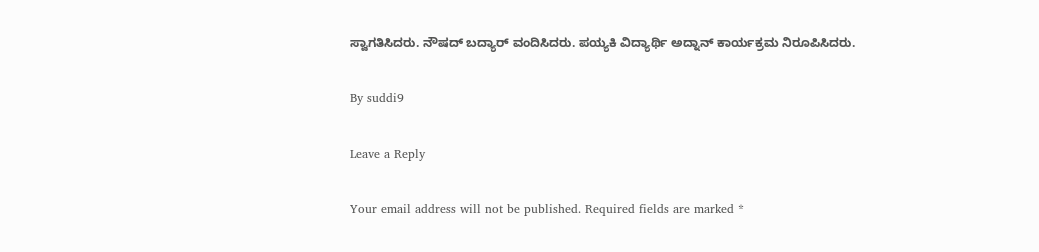ಸ್ವಾಗತಿಸಿದರು. ನೌಷದ್ ಬದ್ಯಾರ್ ವಂದಿಸಿದರು. ಪಯ್ಯಕಿ ವಿದ್ಯಾರ್ಥಿ ಅದ್ನಾನ್ ಕಾರ್ಯಕ್ರಮ ನಿರೂಪಿಸಿದರು.

By suddi9

Leave a Reply

Your email address will not be published. Required fields are marked *